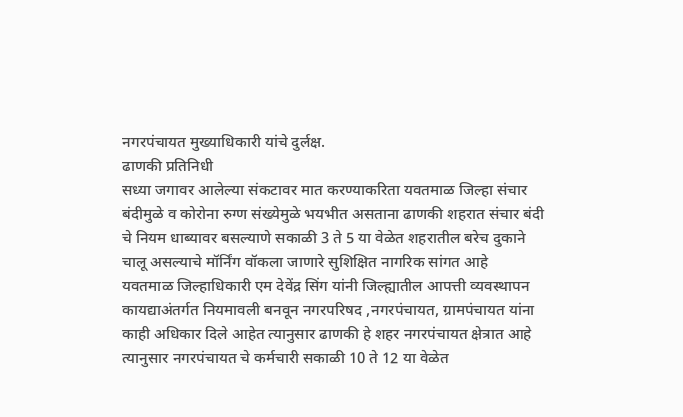नगरपंचायत मुख्याधिकारी यांचे दुर्लक्ष.
ढाणकी प्रतिनिधी
सध्या जगावर आलेल्या संकटावर मात करण्याकरिता यवतमाळ जिल्हा संचार बंदीमुळे व कोरोना रुग्ण संख्येमुळे भयभीत असताना ढाणकी शहरात संचार बंदी चे नियम धाब्यावर बसल्याणे सकाळी 3 ते 5 या वेळेत शहरातील बरेच दुकाने चालू असल्याचे मॉर्निंग वॉकला जाणारे सुशिक्षित नागरिक सांगत आहे
यवतमाळ जिल्हाधिकारी एम देवेंद्र सिंग यांनी जिल्ह्यातील आपत्ती व्यवस्थापन कायद्याअंतर्गत नियमावली बनवून नगरपरिषद ,नगरपंचायत, ग्रामपंचायत यांना काही अधिकार दिले आहेत त्यानुसार ढाणकी हे शहर नगरपंचायत क्षेत्रात आहे
त्यानुसार नगरपंचायत चे कर्मचारी सकाळी 10 ते 12 या वेळेत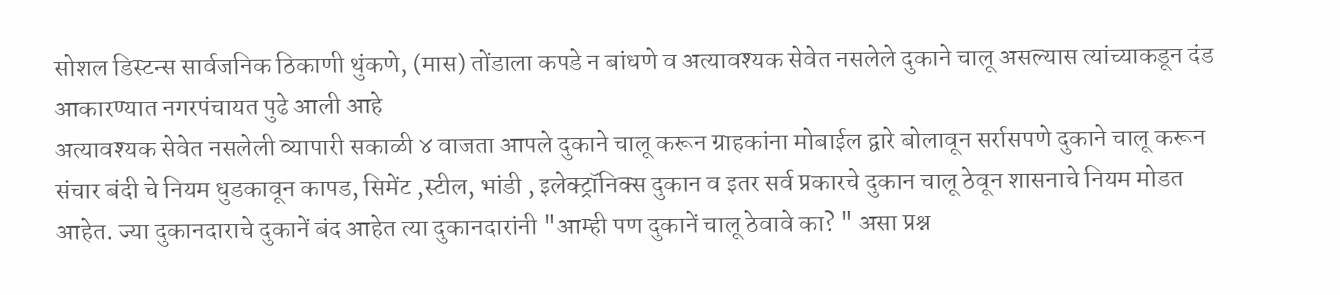सोशल डिस्टन्स सार्वजनिक ठिकाणी थुंकणे, (मास) तोंडाला कपडे न बांधणे व अत्यावश्यक सेवेत नसलेले दुकाने चालू असल्यास त्यांच्याकडून दंड आकारण्यात नगरपंचायत पुढे आली आहे
अत्यावश्यक सेवेत नसलेली व्यापारी सकाळी ४ वाजता आपले दुकाने चालू करून ग्राहकांना मोबाईल द्वारे बोलावून सर्रासपणे दुकाने चालू करून संचार बंदी चे नियम धुडकावून कापड, सिमेंट ,स्टील, भांडी , इलेक्ट्रॉनिक्स दुकान व इतर सर्व प्रकारचे दुकान चालू ठेवून शासनाचे नियम मोडत आहेत. ज्या दुकानदाराचे दुकानें बंद आहेत त्या दुकानदारांनी "आम्ही पण दुकानें चालू ठेवावे का? " असा प्रश्न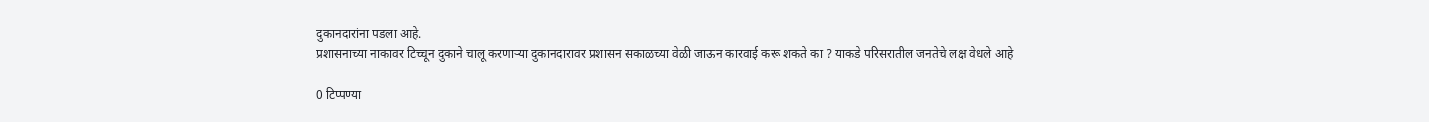दुकानदारांना पडला आहे.
प्रशासनाच्या नाकावर टिच्चून दुकाने चालू करणाऱ्या दुकानदारावर प्रशासन सकाळच्या वेळी जाऊन कारवाई करू शकते का ? याकडे परिसरातील जनतेचे लक्ष वेधले आहे

0 टिप्पण्या